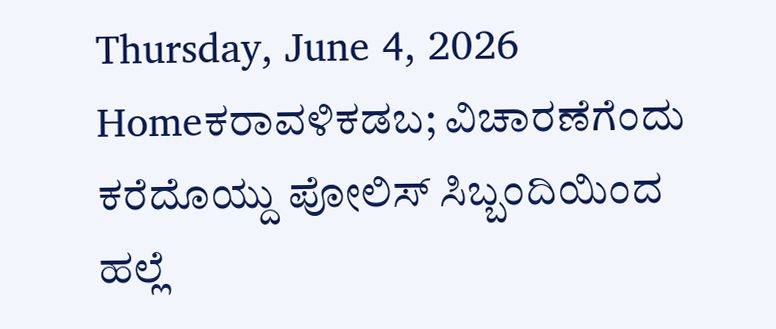Thursday, June 4, 2026
Homeಕರಾವಳಿಕಡಬ; ವಿಚಾರಣೆಗೆಂದು ಕರೆದೊಯ್ದು ಪೋಲಿಸ್ ಸಿಬ್ಬಂದಿಯಿಂದ ಹಲ್ಲೆ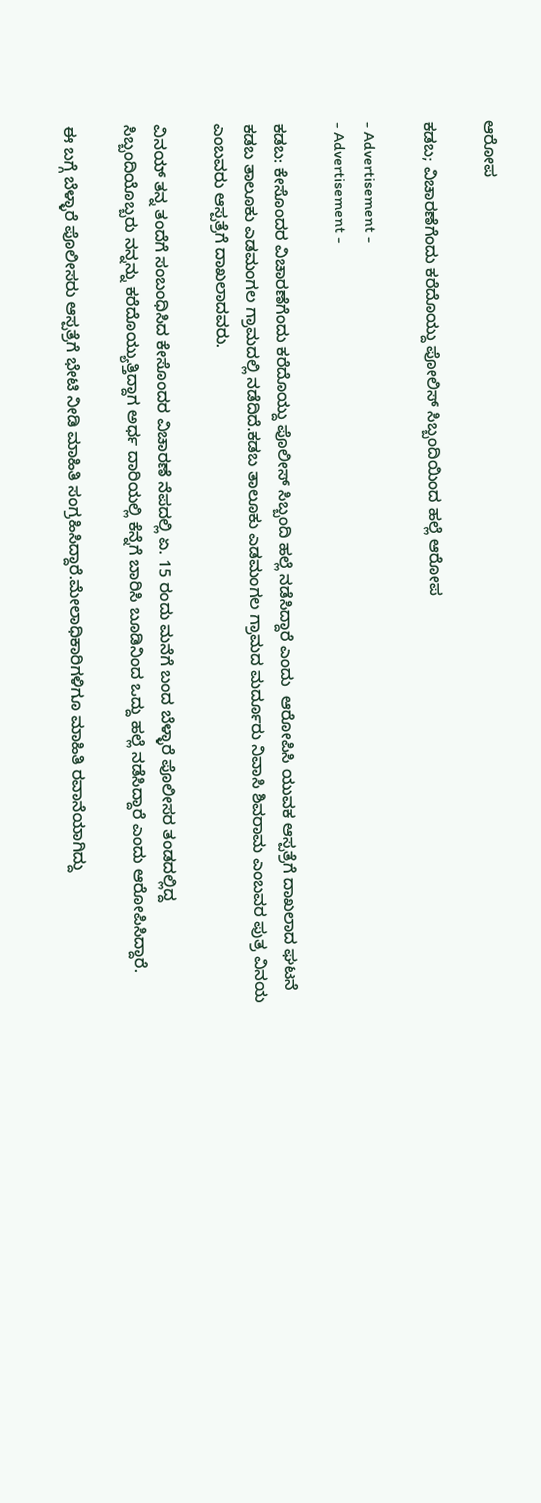ಆರೋಪ

ಕಡಬ; ವಿಚಾರಣೆಗೆಂದು ಕರೆದೊಯ್ದು ಪೋಲಿಸ್ ಸಿಬ್ಬಂದಿಯಿಂದ ಹಲ್ಲೆ ಆರೋಪ

- Advertisement -
- Advertisement -

ಕಡಬ: ಕೇಸೊಂದರ ವಿಚಾರಣೆಗೆಂದು ಕರೆದೊಯ್ದು ಪೊಲೀಸ್ ಸಿಬ್ಬಂದಿ ಹಲ್ಲೆ ನಡೆಸಿದ್ದಾರೆ ಎಂದು  ಆರೋಪಿಸಿ ಯುವಕ ಆಸ್ಪತ್ರೆಗೆ ದಾಖಲಾದ ಘಟನೆ ಕಡಬ ತಾಲೂಕು ಎಡಮಂಗಲ ಗ್ರಾಮದಲ್ಲಿ ನಡೆದಿದೆ.ಕಡಬ ತಾಲೂಕು ಎಡಮಂಗಲ ಗ್ರಾಮದ ಮರ್ದೂರು ನಿವಾಸಿ ಶಿವರಾಮ ಎಂಬವರ ಪುತ್ರ ವಿನಯ ಎಂಬವರು ಆಸ್ಪತ್ರೆಗೆ ದಾಖಲಾದವರು.

ವಿನಯ್ ತನ್ನ ತಂದೆಗೆ ಸಂಬಂಧಿಸಿದ ಕೇಸೊಂದರ ವಿಚಾರಣೆ ನೆಪದಲ್ಲಿ ಏ. 15 ರಂದು ಮನೆಗೆ ಬಂದ ಬೆಳ್ಳಾರೆ ಪೊಲೀಸರ ತಂಡದಲ್ಲಿದ್ದ ಸಿಬ್ಬಂದಿಯೊಬ್ಬರು ನನ್ನನ್ನು ಕರೆದೊಯ್ಯುತ್ತಿದ್ದಾಗ ಅರ್ಧ ದಾರಿಯಲ್ಲಿ ಕೆನ್ನೆಗೆ ಬಾರಿಸಿ ಬೂಡಿನಿಂದ ಒದ್ದು ಹಲ್ಲೆ ನಡೆಸಿದ್ದಾರೆ ಎಂದು ಆರೋಪಿಸಿದ್ದಾರೆ.

ಈ ಬಗ್ಗೆ ಬೆಳ್ಳಾರೆ ಪೊಲೀಸರು ಆಸ್ಪತ್ರೆಗೆ ಭೇಟಿ ನೀಡಿ ಮಾಹಿತಿ ಸಂಗ್ರಹಿಸಿದ್ದಾರೆ.ಮೇಲಾಧಿಕಾರಿಗಳಿಗೂ ಮಾಹಿತಿ ರವಾನೆಯಾಗಿದ್ದು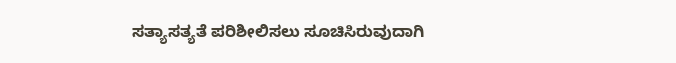ಸತ್ಯಾಸತ್ಯತೆ ಪರಿಶೀಲಿಸಲು ಸೂಚಿಸಿರುವುದಾಗಿ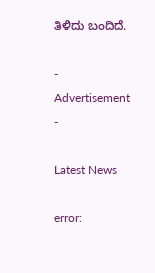ತಿಳಿದು ಬಂದಿದೆ.

- Advertisement -

Latest News

error: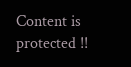Content is protected !!